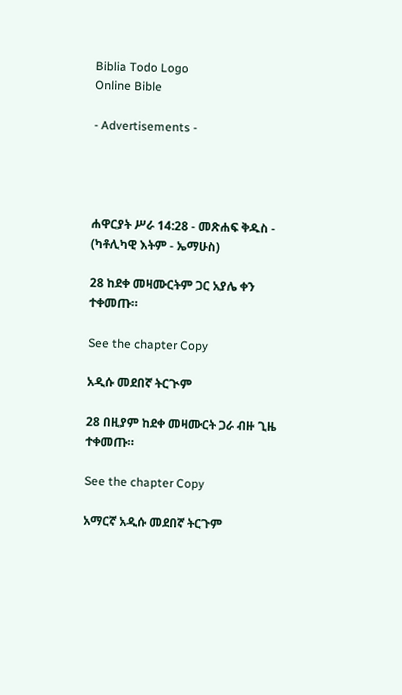Biblia Todo Logo
Online Bible

- Advertisements -




ሐዋርያት ሥራ 14:28 - መጽሐፍ ቅዱስ - (ካቶሊካዊ እትም - ኤማሁስ)

28 ከደቀ መዛሙርትም ጋር አያሌ ቀን ተቀመጡ።

See the chapter Copy

አዲሱ መደበኛ ትርጒም

28 በዚያም ከደቀ መዛሙርት ጋራ ብዙ ጊዜ ተቀመጡ።

See the chapter Copy

አማርኛ አዲሱ መደበኛ ትርጉም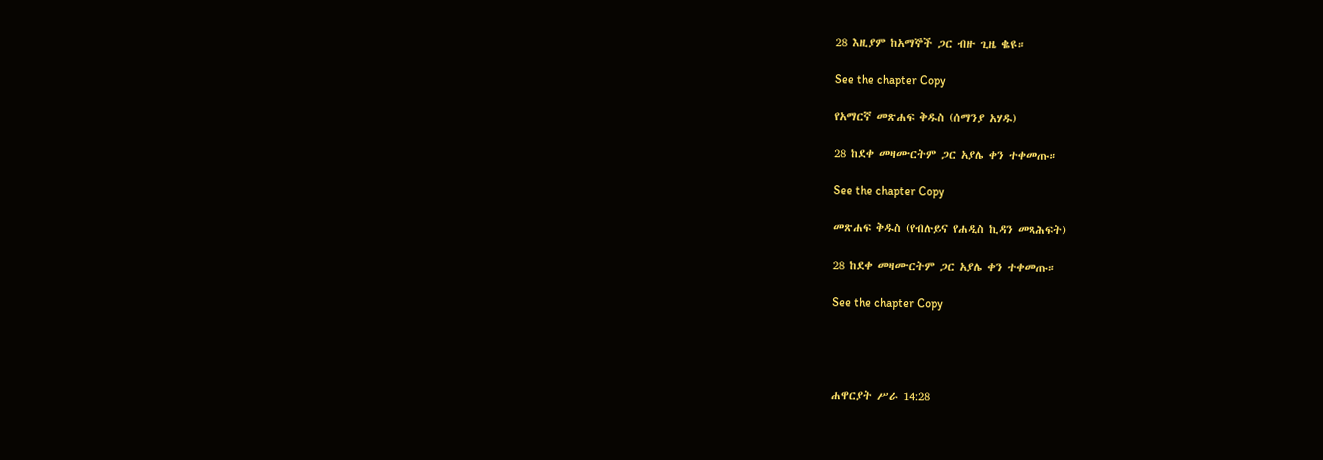28 እዚያም ከአማኞች ጋር ብዙ ጊዜ ቈዩ።

See the chapter Copy

የአማርኛ መጽሐፍ ቅዱስ (ሰማንያ አሃዱ)

28 ከደቀ መዛሙርትም ጋር አያሌ ቀን ተቀመጡ።

See the chapter Copy

መጽሐፍ ቅዱስ (የብሉይና የሐዲስ ኪዳን መጻሕፍት)

28 ከደቀ መዛሙርትም ጋር አያሌ ቀን ተቀመጡ።

See the chapter Copy




ሐዋርያት ሥራ 14:28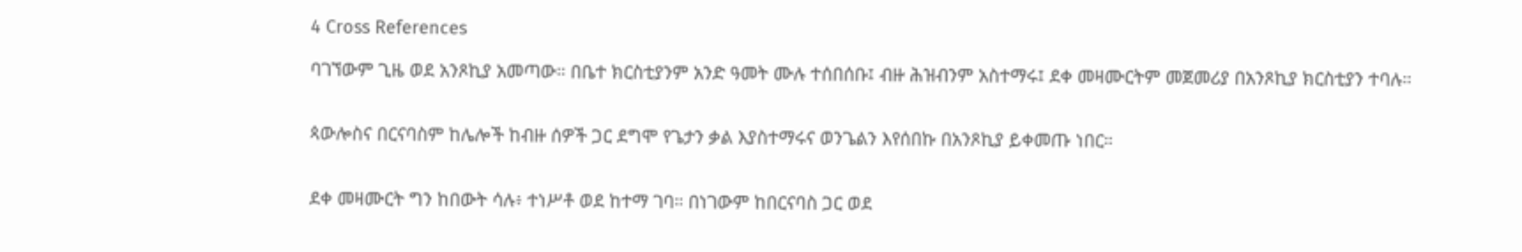4 Cross References

ባገኘውም ጊዜ ወደ አንጾኪያ አመጣው። በቤተ ክርስቲያንም አንድ ዓመት ሙሉ ተሰበሰቡ፤ ብዙ ሕዝብንም አስተማሩ፤ ደቀ መዛሙርትም መጀመሪያ በአንጾኪያ ክርስቲያን ተባሉ።


ጳውሎስና በርናባስም ከሌሎች ከብዙ ሰዎች ጋር ደግሞ የጌታን ቃል እያስተማሩና ወንጌልን እየሰበኩ በአንጾኪያ ይቀመጡ ነበር።


ደቀ መዛሙርት ግን ከበውት ሳሉ፥ ተነሥቶ ወደ ከተማ ገባ። በነገውም ከበርናባስ ጋር ወደ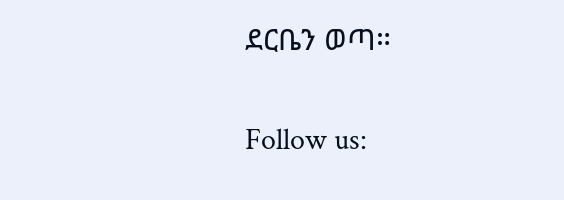ደርቤን ወጣ።


Follow us: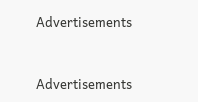Advertisements


Advertisements